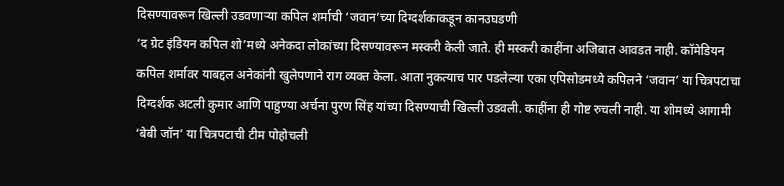दिसण्यावरून खिल्ली उडवणाऱ्या कपिल शर्माची ‘जवान’च्या दिग्दर्शकाकडून कानउघडणी
‘द ग्रेट इंडियन कपिल शो’मध्ये अनेकदा लोकांच्या दिसण्यावरून मस्करी केली जाते. ही मस्करी काहींना अजिबात आवडत नाही. कॉमेडियन कपिल शर्मावर याबद्दल अनेकांनी खुलेपणाने राग व्यक्त केला. आता नुकत्याच पार पडलेल्या एका एपिसोडमध्ये कपिलने ‘जवान’ या चित्रपटाचा दिग्दर्शक अटली कुमार आणि पाहुण्या अर्चना पुरण सिंह यांच्या दिसण्याची खिल्ली उडवली. काहींना ही गोष्ट रुचली नाही. या शोमध्ये आगामी ‘बेबी जॉन’ या चित्रपटाची टीम पोहोचली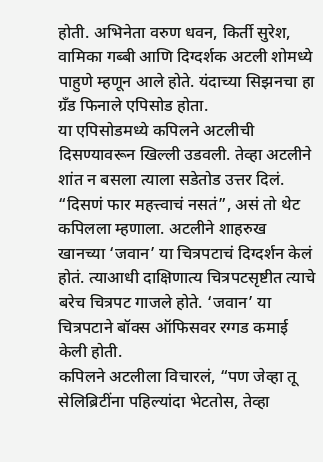होती. अभिनेता वरुण धवन, किर्ती सुरेश, वामिका गब्बी आणि दिग्दर्शक अटली शोमध्ये पाहुणे म्हणून आले होते. यंदाच्या सिझनचा हा ग्रँड फिनाले एपिसोड होता.
या एपिसोडमध्ये कपिलने अटलीची दिसण्यावरून खिल्ली उडवली. तेव्हा अटलीने शांत न बसला त्याला सडेतोड उत्तर दिलं. “दिसणं फार महत्त्वाचं नसतं”, असं तो थेट कपिलला म्हणाला. अटलीने शाहरुख खानच्या ‘जवान’ या चित्रपटाचं दिग्दर्शन केलं होतं. त्याआधी दाक्षिणात्य चित्रपटसृष्टीत त्याचे बरेच चित्रपट गाजले होते. ‘जवान’ या चित्रपटाने बॉक्स ऑफिसवर रग्गड कमाई केली होती.
कपिलने अटलीला विचारलं, “पण जेव्हा तू सेलिब्रिटींना पहिल्यांदा भेटतोस, तेव्हा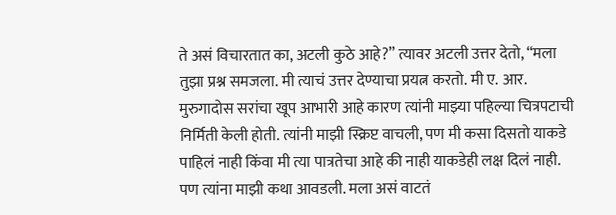ते असं विचारतात का, अटली कुठे आहे?” त्यावर अटली उत्तर देतो, “मला तुझा प्रश्न समजला. मी त्याचं उत्तर देण्याचा प्रयत्न करतो. मी ए. आर. मुरुगादोस सरांचा खूप आभारी आहे कारण त्यांनी माझ्या पहिल्या चित्रपटाची निर्मिती केली होती. त्यांनी माझी स्क्रिप्ट वाचली, पण मी कसा दिसतो याकडे पाहिलं नाही किंवा मी त्या पात्रतेचा आहे की नाही याकडेही लक्ष दिलं नाही. पण त्यांना माझी कथा आवडली. मला असं वाटतं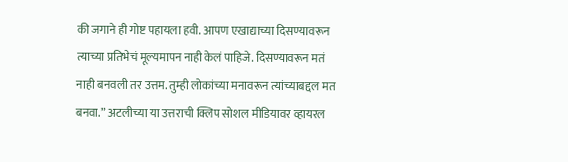की जगाने ही गोष्ट पहायला हवी. आपण एखाद्याच्या दिसण्यावरून त्याच्या प्रतिभेचं मूल्यमापन नाही केलं पाहिजे. दिसण्यावरून मतं नाही बनवली तर उत्तम. तुम्ही लोकांच्या मनावरून त्यांच्याबद्दल मत बनवा.” अटलीच्या या उत्तराची क्लिप सोशल मीडियावर व्हायरल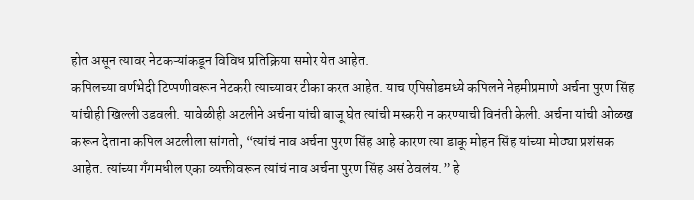होत असून त्यावर नेटकऱ्यांकडून विविध प्रतिक्रिया समोर येत आहेत.
कपिलच्या वर्णभेदी टिप्पणीवरून नेटकरी त्याच्यावर टीका करत आहेत. याच एपिसोडमध्ये कपिलने नेहमीप्रमाणे अर्चना पुरण सिंह यांचीही खिल्ली उडवली. यावेळीही अटलीने अर्चना यांची बाजू घेत त्यांची मस्करी न करण्याची विनंती केली. अर्चना यांची ओळख करून देताना कपिल अटलीला सांगतो, “त्यांचं नाव अर्चना पुरण सिंह आहे कारण त्या डाकू मोहन सिंह यांच्या मोठ्या प्रशंसक आहेत. त्यांच्या गँगमधील एका व्यक्तीवरून त्यांचं नाव अर्चना पुरण सिंह असं ठेवलंय.” हे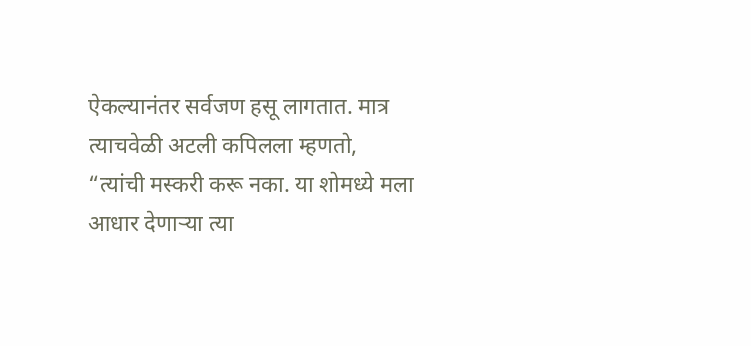ऐकल्यानंतर सर्वजण हसू लागतात. मात्र त्याचवेळी अटली कपिलला म्हणतो, “त्यांची मस्करी करू नका. या शोमध्ये मला आधार देणाऱ्या त्या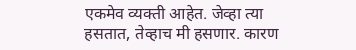एकमेव व्यक्ती आहेत. जेव्हा त्या हसतात, तेव्हाच मी हसणार. कारण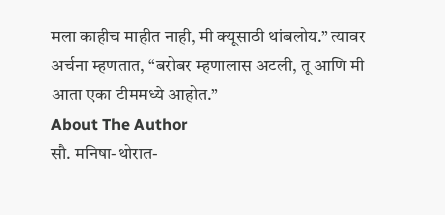मला काहीच माहीत नाही, मी क्यूसाठी थांबलोय.” त्यावर अर्चना म्हणतात, “बरोबर म्हणालास अटली, तू आणि मी आता एका टीममध्ये आहोत.”
About The Author
सौ. मनिषा-थोरात-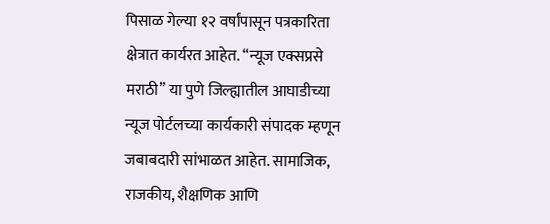पिसाळ गेल्या १२ वर्षांपासून पत्रकारिता क्षेत्रात कार्यरत आहेत. ‘‘न्यूज एक्सप्रसे मराठी’’ या पुणे जिल्ह्यातील आघाडीच्या न्यूज पोर्टलच्या कार्यकारी संपादक म्हणून जबाबदारी सांभाळत आहेत. सामाजिक, राजकीय, शैक्षणिक आणि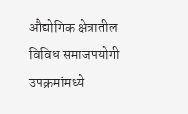औद्योगिक क्षेत्रातील विविध समाजपयोगी उपक्रमांमध्ये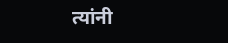त्यांनी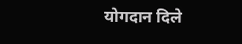योगदान दिले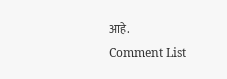आहे.
Comment List